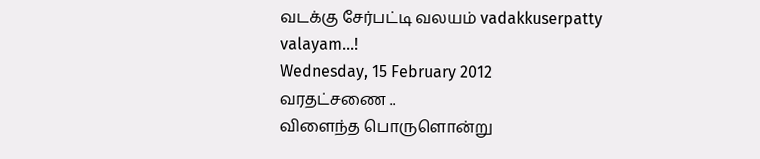வடக்கு சேர்பட்டி வலயம் vadakkuserpatty valayam...!
Wednesday, 15 February 2012
வரதட்சணை ..
விளைந்த பொருளொன்று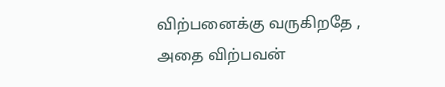விற்பனைக்கு வருகிறதே ,
அதை விற்பவன்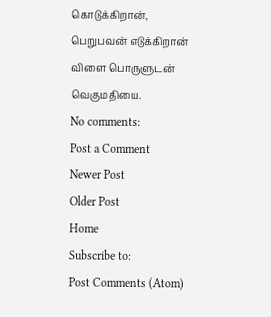கொடுக்கிறான்,
பெறுபவன் எடுக்கிறான்
விளை பொருளுடன் வெகுமதியை.
No comments:
Post a Comment
Newer Post
Older Post
Home
Subscribe to:
Post Comments (Atom)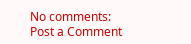No comments:
Post a Comment